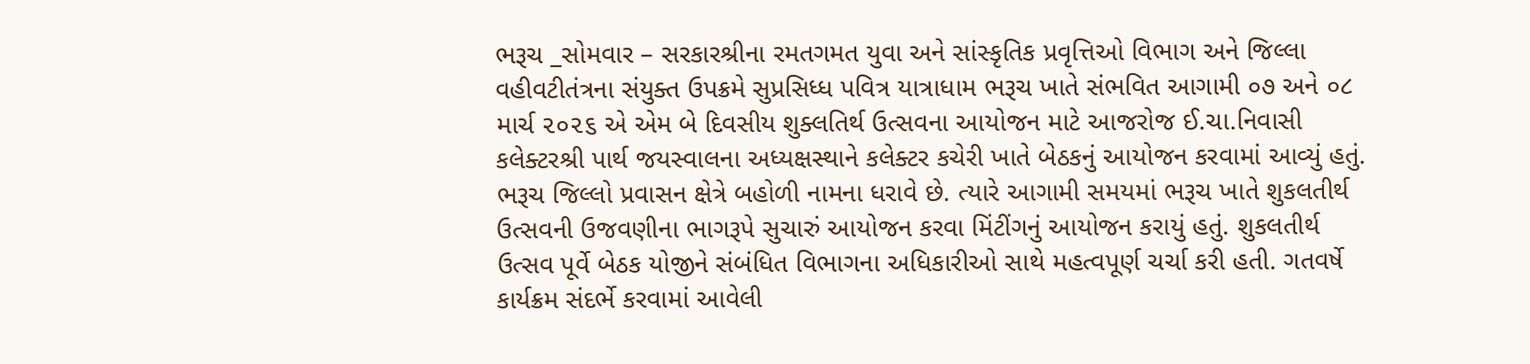ભરૂચ _સોમવાર – સરકારશ્રીના રમતગમત યુવા અને સાંસ્કૃતિક પ્રવૃત્તિઓ વિભાગ અને જિલ્લા વહીવટીતંત્રના સંયુક્ત ઉપક્રમે સુપ્રસિધ્ધ પવિત્ર યાત્રાધામ ભરૂચ ખાતે સંભવિત આગામી ૦૭ અને ૦૮ માર્ચ ૨૦૨૬ એ એમ બે દિવસીય શુક્લતિર્થ ઉત્સવના આયોજન માટે આજરોજ ઈ.ચા.નિવાસી કલેક્ટરશ્રી પાર્થ જયસ્વાલના અધ્યક્ષસ્થાને કલેક્ટર કચેરી ખાતે બેઠકનું આયોજન કરવામાં આવ્યું હતું.
ભરૂચ જિલ્લો પ્રવાસન ક્ષેત્રે બહોળી નામના ધરાવે છે. ત્યારે આગામી સમયમાં ભરૂચ ખાતે શુકલતીર્થ ઉત્સવની ઉજવણીના ભાગરૂપે સુચારું આયોજન કરવા મિંટીંગનું આયોજન કરાયું હતું. શુકલતીર્થ ઉત્સવ પૂર્વે બેઠક યોજીને સંબંધિત વિભાગના અધિકારીઓ સાથે મહત્વપૂર્ણ ચર્ચા કરી હતી. ગતવર્ષે કાર્યક્રમ સંદર્ભે કરવામાં આવેલી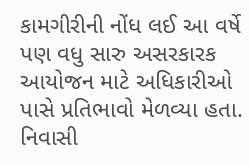કામગીરીની નોંધ લઈ આ વર્ષે પણ વધુ સારુ અસરકારક આયોજન માટે અધિકારીઓ પાસે પ્રતિભાવો મેળવ્યા હતા.
નિવાસી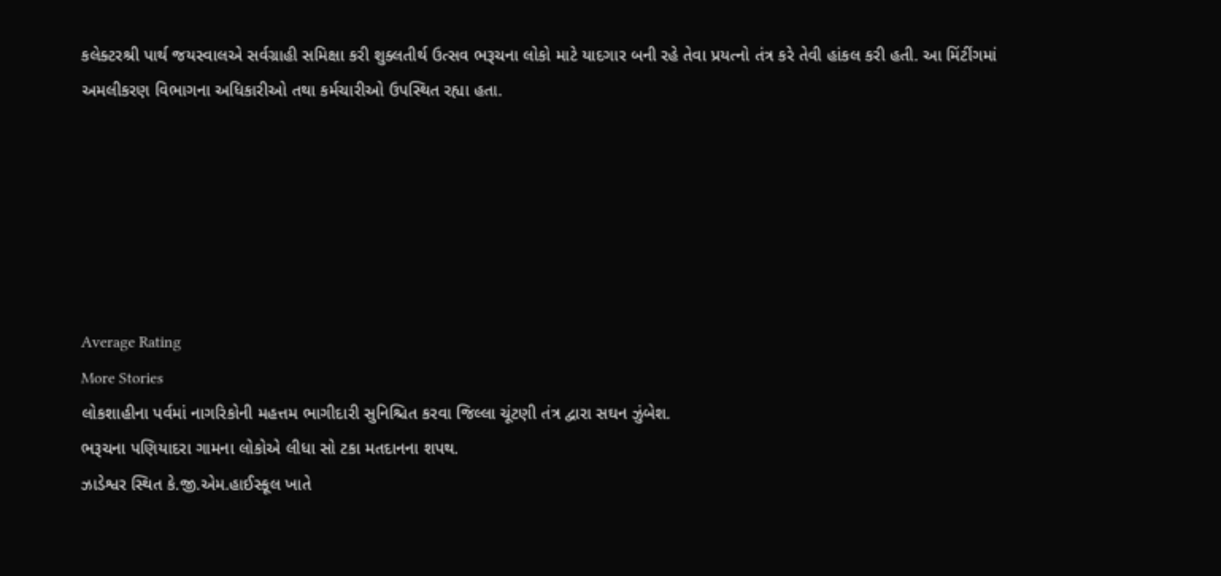કલેક્ટરશ્રી પાર્થ જયસ્વાલએ સર્વગ્રાહી સમિક્ષા કરી શુક્લતીર્થ ઉત્સવ ભરૂચના લોકો માટે યાદગાર બની રહે તેવા પ્રયત્નો તંત્ર કરે તેવી હાંકલ કરી હતી. આ મિંટીંગમાં અમલીકરણ વિભાગના અધિકારીઓ તથા કર્મચારીઓ ઉપસ્થિત રહ્યા હતા.






Average Rating
More Stories
લોકશાહીના પર્વમાં નાગરિકોની મહત્તમ ભાગીદારી સુનિશ્ચિત કરવા જિલ્લા ચૂંટણી તંત્ર દ્વારા સઘન ઝુંબેશ.
ભરૂચના પણિયાદરા ગામના લોકોએ લીધા સો ટકા મતદાનના શપથ.
ઝાડેશ્વર સ્થિત કે.જી.એમ.હાઈસ્કૂલ ખાતે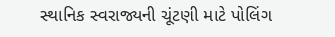સ્થાનિક સ્વરાજ્યની ચૂંટણી માટે પોલિંગ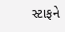સ્ટાફને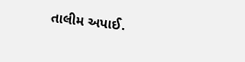તાલીમ અપાઈ.